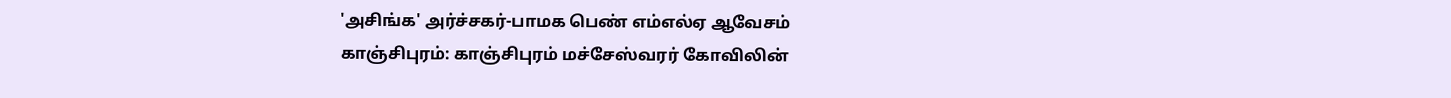'அசிங்க' அர்ச்சகர்-பாமக பெண் எம்எல்ஏ ஆவேசம்
காஞ்சிபுரம்: காஞ்சிபுரம் மச்சேஸ்வரர் கோவிலின்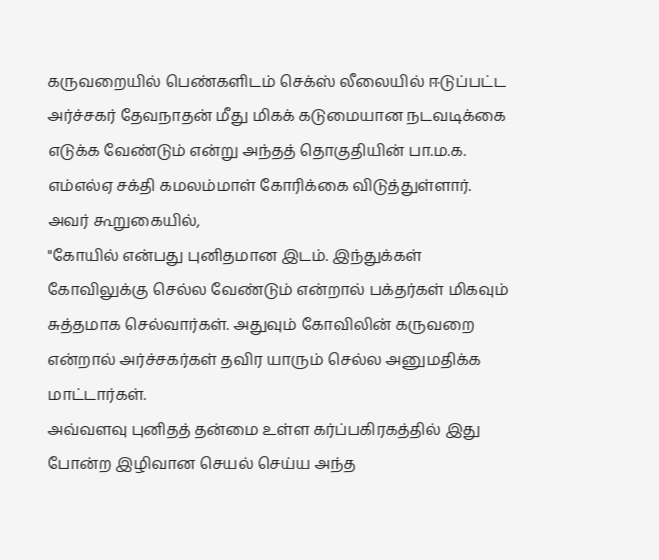கருவறையில் பெண்களிடம் செக்ஸ் லீலையில் ஈடுப்பட்ட அர்ச்சகர் தேவநாதன் மீது மிகக் கடுமையான நடவடிக்கை எடுக்க வேண்டும் என்று அந்தத் தொகுதியின் பா.ம.க. எம்எல்ஏ சக்தி கமலம்மாள் கோரிக்கை விடுத்துள்ளார்.
அவர் கூறுகையில்,
"கோயில் என்பது புனிதமான இடம். இந்துக்கள் கோவிலுக்கு செல்ல வேண்டும் என்றால் பக்தர்கள் மிகவும் சுத்தமாக செல்வார்கள். அதுவும் கோவிலின் கருவறை என்றால் அர்ச்சகர்கள் தவிர யாரும் செல்ல அனுமதிக்க மாட்டார்கள்.
அவ்வளவு புனிதத் தன்மை உள்ள கர்ப்பகிரகத்தில் இது போன்ற இழிவான செயல் செய்ய அந்த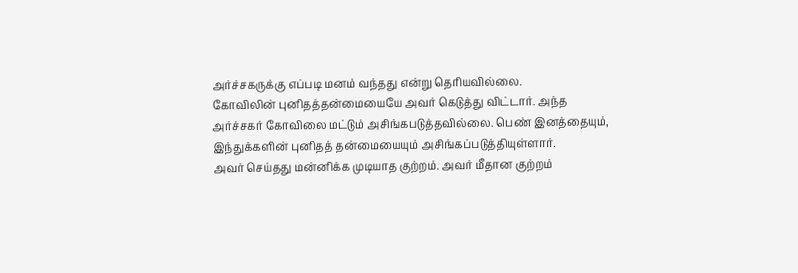அர்ச்சகருக்கு எப்படி மனம் வந்தது என்று தெரியவில்லை.
கோவிலின் புனிதத்தன்மையையே அவர் கெடுத்து விட்டார். அந்த அர்ச்சகர் கோவிலை மட்டும் அசிங்கபடுத்தவில்லை. பெண் இனத்தையும், இந்துக்களின் புனிதத் தன்மையையும் அசிங்கப்படுத்தியுள்ளார்.
அவர் செய்தது மன்னிக்க முடியாத குற்றம். அவர் மீதான குற்றம்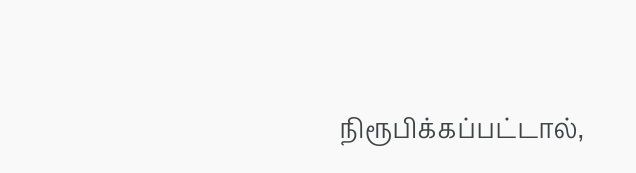நிரூபிக்கப்பட்டால்,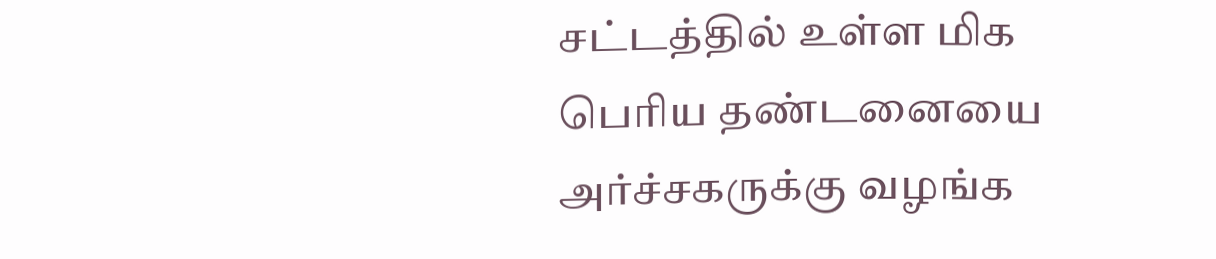சட்டத்தில் உள்ள மிக பெரிய தண்டனையை அர்ச்சகருக்கு வழங்க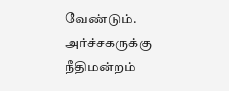வேண்டும்.
அர்ச்சகருக்கு நீதிமன்றம்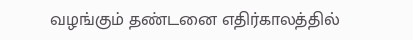வழங்கும் தண்டனை எதிர்காலத்தில்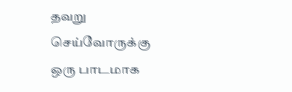தவறு செய்வோருக்கு ஒரு பாடமாக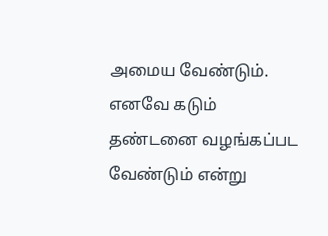அமைய வேண்டும். எனவே கடும் தண்டனை வழங்கப்பட வேண்டும் என்று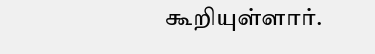கூறியுள்ளார்.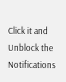Click it and Unblock the Notifications